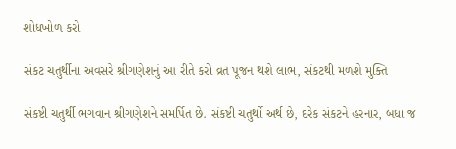શોધખોળ કરો

સંકટ ચતુર્થીના અવસરે શ્રીગણેશનું આ રીતે કરો વ્રત પૂજન થશે લાભ, સંકટથી મળશે મુક્તિ

સંકષ્ટી ચતુર્થી ભગવાન શ્રીગણેશને સમર્પિત છે. સંકષ્ટી ચતુર્થો અર્થ છે, દરેક સંકટને હરનાર, બધા જ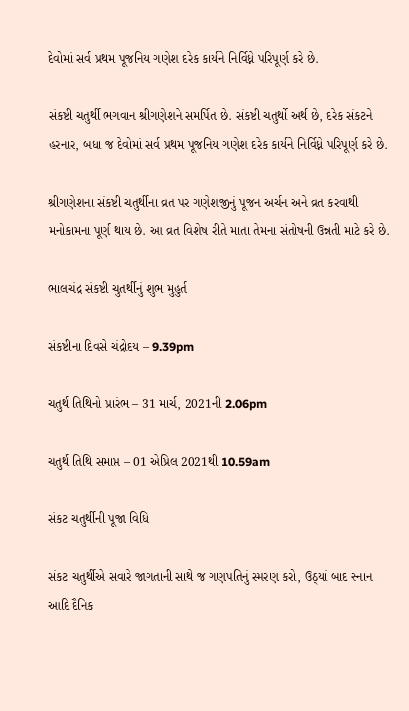દેવોમાં સર્વ પ્રથમ પૂજનિય ગણેશ દરેક કાર્યને નિર્વિધ્ને પરિપૂર્ણ કરે છે.

સંકષ્ટી ચતુર્થી ભગવાન શ્રીગણેશને સમર્પિત છે. સંકષ્ટી ચતુર્થો અર્થ છે, દરેક સંકટને હરનાર, બધા જ દેવોમાં સર્વ પ્રથમ પૂજનિય ગણેશ દરેક કાર્યને નિર્વિધ્ને પરિપૂર્ણ કરે છે.

શ્રીગણેશના સંકષ્ટી ચતુર્થીના વ્રત પર ગણેશજીનું પૂજન અર્ચન અને વ્રત કરવાથી મનોકામના પૂર્ણ થાય છે. આ વ્રત વિશેષ રીતે માતા તેમના સંતોષની ઉન્નતી માટે કરે છે.

ભાલચંદ્ર સંકષ્ટી ચુતર્થીનું શુભ મુહુર્ત

સંકષ્ટીના દિવસે ચંદ્રોદય – 9.39pm

ચતુર્થ તિથિનો પ્રારંભ – 31 માર્ચ, 2021ની 2.06pm

ચતુર્થ તિથિ સમાપ્ત – 01 એપ્રિલ 2021થી 10.59am

સંકટ ચતુર્થીની પૂજા વિધિ

સંકટ ચતુર્થીએ સવારે જાગતાની સાથે જ ગણપતિનું સ્મરણ કરો, ઉઠ્યાં બાદ સ્નાન આદિ દૈનિક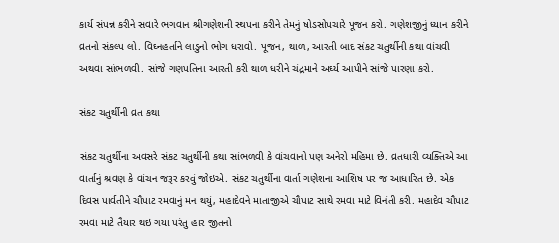કાર્ય સંપન્ન કરીને સવારે ભગવાન શ્રીગણેશની સ્થપના કરીને તેમનું ષોડસોપચારે પૂજન કરો. ગણેશજીનું ધ્યાન કરીને વ્રતનો સંકલ્પ લો. વિઘ્નહર્તાને લાડુનો ભોગ ધરાવો. પૂજન, થાળ, આરતી બાદ સંકટ ચતુર્થીની કથા વાંચવી અથવા સાંભળવી. સાંજે ગણપતિના આરતી કરી થાળ ધરીને ચંદ્રમાને અર્ઘ્ય આપીને સાંજે પારણા કરો.

સંકટ ચતુર્થીની વ્રત કથા

સંકટ ચતુર્થીના અવસરે સંકટ ચતુર્થીની કથા સાંભળવી કે વાંચવાનો પણ અનેરો મહિમા છે. વ્રતધારી વ્યક્તિએ આ વાર્તાનું શ્રવણ કે વાંચન જરૂર કરવું જોઇએ. સંકટ ચતુર્થીના વાર્તા ગણેશના આશિષ પર જ આધારિત છે. એક દિવસ પાર્વતીને ચૌપાટ રમવાનું મન થયું, મહાદેવને માતાજીએ ચૌપાટ સાથે રમવા માટે વિનંતી કરી. મહાદેવ ચૌપાટ રમવા માટે તૈયાર થઇ ગયા પરંતુ હાર જીતનો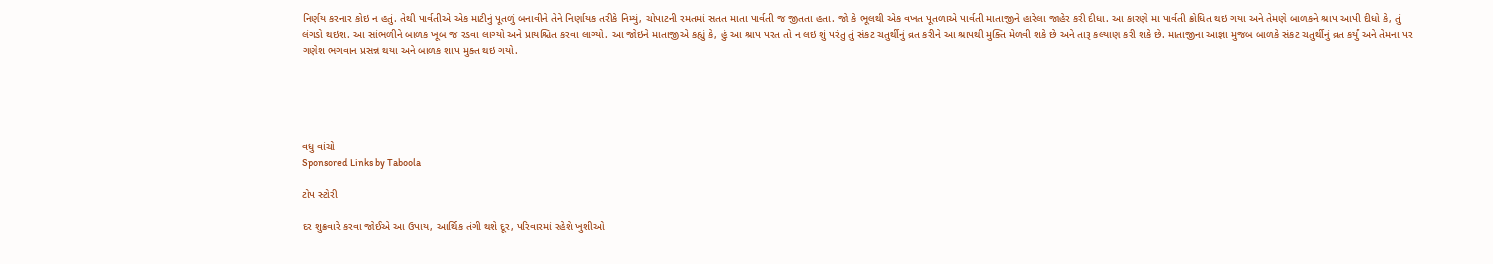નિર્ણય કરનાર કોઇ ન હતું. તેથી પાર્વતીએ એક માટીનું પૂતળું બનાવીને તેને નિર્ણાયક તરીકે નિમ્યું, ચોપાટની રમતમાં સતત માતા પાર્વતી જ જીતતા હતા. જો કે ભૂલથી એક વખત પૂતળાએ પાર્વતી માતાજીને હારેલા જાહેર કરી દીધા. આ કારણે મા પાર્વતી ક્રોધિત થઇ ગયા અને તેમણે બાળકને શ્રાપ આપી દીધો કે, તું લંગડો થઇશ. આ સાંભળીને બાળક ખૂબ જ રડવા લાગ્યો અને પ્રાયશ્ચિત કરવા લાગ્યો. આ જોઇને માતાજીએ કહ્યું કે, હું આ શ્રાપ પરત તો ન લઇ શું પરંતુ તું સંકટ ચતુર્થીનું વ્રત કરીને આ શ્રાપથી મુક્તિ મેળવી શકે છે અને તારૂ કલ્યાણ કરી શકે છે. માતાજીના આજ્ઞા મુજબ બાળકે સંકટ ચતુર્થીનું વ્રત કર્યું અને તેમના પર ગણેશ ભગવાન પ્રસન્ન થયા અને બાળક શાપ મુક્ત થઇ ગયો.





વધુ વાંચો
Sponsored Links by Taboola

ટોપ સ્ટોરી

દર શુક્રવારે કરવા જોઈએ આ ઉપાય, આર્થિક તંગી થશે દૂર, પરિવારમાં રહેશે ખુશીઓ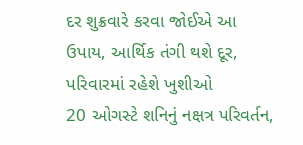દર શુક્રવારે કરવા જોઈએ આ ઉપાય, આર્થિક તંગી થશે દૂર, પરિવારમાં રહેશે ખુશીઓ
20 ઓગસ્ટે શનિનું નક્ષત્ર પરિવર્તન,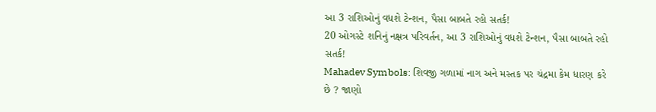આ 3 રાશિઓનું વધશે ટેન્શન, પૈસા બાબતે રહો સતર્ક!
20 ઓગસ્ટે શનિનું નક્ષત્ર પરિવર્તન, આ 3 રાશિઓનું વધશે ટેન્શન, પૈસા બાબતે રહો સતર્ક!
Mahadev Symbols: શિવજી ગળામાં નાગ અને મસ્તક પર ચંદ્રમા કેમ ધારણ કરે છે ? જાણો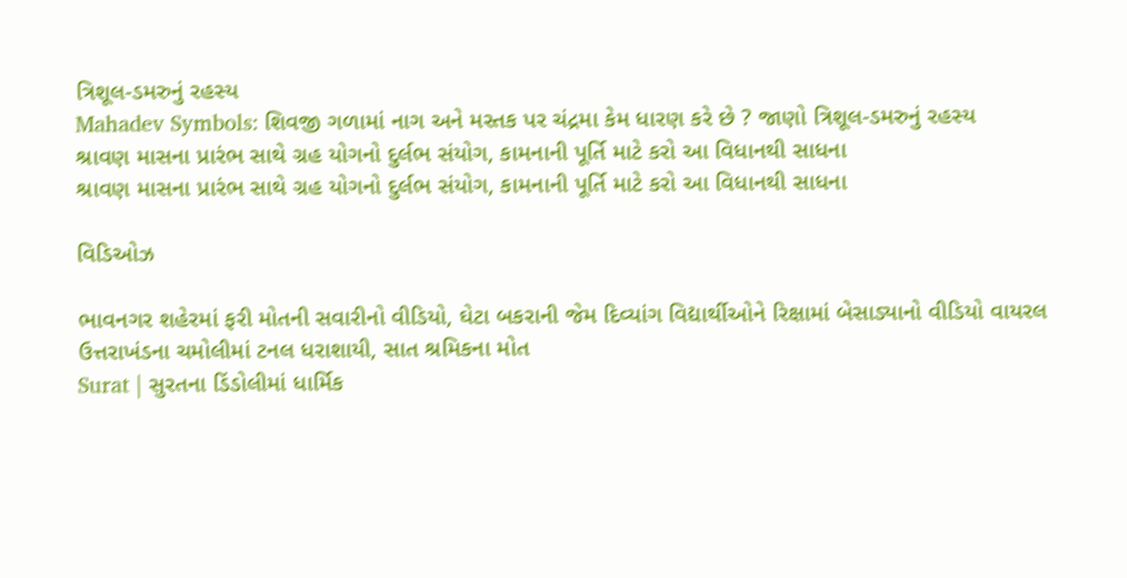ત્રિશૂલ-ડમરુનું રહસ્ય
Mahadev Symbols: શિવજી ગળામાં નાગ અને મસ્તક પર ચંદ્રમા કેમ ધારણ કરે છે ? જાણો ત્રિશૂલ-ડમરુનું રહસ્ય
શ્રાવણ માસના પ્રારંભ સાથે ગ્રહ યોગનો દુર્લભ સંયોગ, કામનાની પૂર્તિ માટે કરો આ વિધાનથી સાધના
શ્રાવણ માસના પ્રારંભ સાથે ગ્રહ યોગનો દુર્લભ સંયોગ, કામનાની પૂર્તિ માટે કરો આ વિધાનથી સાધના

વિડિઓઝ

ભાવનગર શહેરમાં ફરી મોતની સવારીનો વીડિયો, ઘેટા બકરાની જેમ દિવ્યાંગ વિદ્યાર્થીઓને રિક્ષામાં બેસાડ્યાનો વીડિયો વાયરલ
ઉત્તરાખંડના ચમોલીમાં ટનલ ધરાશાયી, સાત શ્રમિકના મોત
Surat | સુરતના ડિંડોલીમાં ધાર્મિક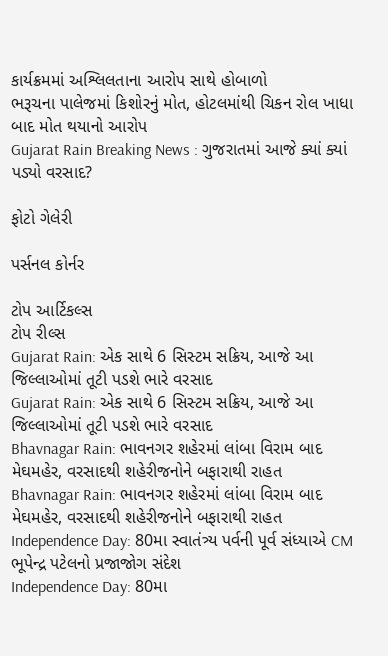કાર્યક્રમમાં અશ્લિલતાના આરોપ સાથે હોબાળો
ભરૂચના પાલેજમાં કિશોરનું મોત, હોટલમાંથી ચિકન રોલ ખાધા બાદ મોત થયાનો આરોપ
Gujarat Rain Breaking News : ગુજરાતમાં આજે ક્યાં ક્યાં પડ્યો વરસાદ?

ફોટો ગેલેરી

પર્સનલ કોર્નર

ટોપ આર્ટિકલ્સ
ટોપ રીલ્સ
Gujarat Rain: એક સાથે 6 સિસ્ટમ સક્રિય, આજે આ જિલ્લાઓમાં તૂટી પડશે ભારે વરસાદ
Gujarat Rain: એક સાથે 6 સિસ્ટમ સક્રિય, આજે આ જિલ્લાઓમાં તૂટી પડશે ભારે વરસાદ
Bhavnagar Rain: ભાવનગર શહેરમાં લાંબા વિરામ બાદ મેઘમહેર, વરસાદથી શહેરીજનોને બફારાથી રાહત
Bhavnagar Rain: ભાવનગર શહેરમાં લાંબા વિરામ બાદ મેઘમહેર, વરસાદથી શહેરીજનોને બફારાથી રાહત
Independence Day: 80મા સ્વાતંત્ર્ય પર્વની પૂર્વ સંધ્યાએ CM ભૂપેન્દ્ર પટેલનો પ્રજાજોગ સંદેશ
Independence Day: 80મા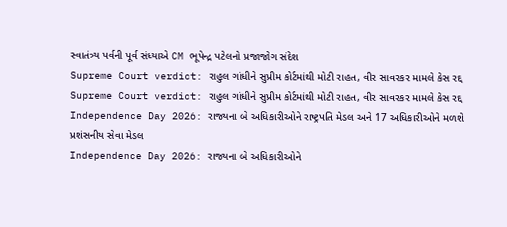સ્વાતંત્ર્ય પર્વની પૂર્વ સંધ્યાએ CM ભૂપેન્દ્ર પટેલનો પ્રજાજોગ સંદેશ
Supreme Court verdict: રાહુલ ગાંધીને સુપ્રીમ કોર્ટમાંથી મોટી રાહત, વીર સાવરકર મામલે કેસ રદ્દ
Supreme Court verdict: રાહુલ ગાંધીને સુપ્રીમ કોર્ટમાંથી મોટી રાહત, વીર સાવરકર મામલે કેસ રદ્દ
Independence Day 2026: રાજ્યના બે અધિકારીઓને રાષ્ટ્રપતિ મેડલ અને 17 અધિકારીઓને મળશે પ્રશંસનીય સેવા મેડલ
Independence Day 2026: રાજ્યના બે અધિકારીઓને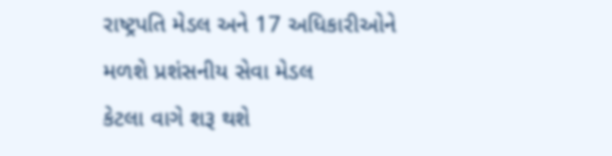રાષ્ટ્રપતિ મેડલ અને 17 અધિકારીઓને મળશે પ્રશંસનીય સેવા મેડલ
કેટલા વાગે શરૂ થશે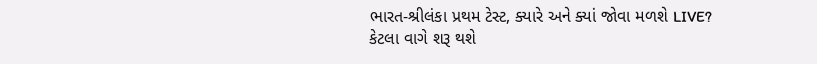ભારત-શ્રીલંકા પ્રથમ ટેસ્ટ, ક્યારે અને ક્યાં જોવા મળશે LIVE?
કેટલા વાગે શરૂ થશે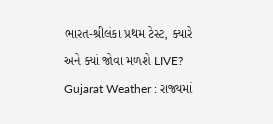ભારત-શ્રીલંકા પ્રથમ ટેસ્ટ, ક્યારે અને ક્યાં જોવા મળશે LIVE?
Gujarat Weather : રાજ્યમાં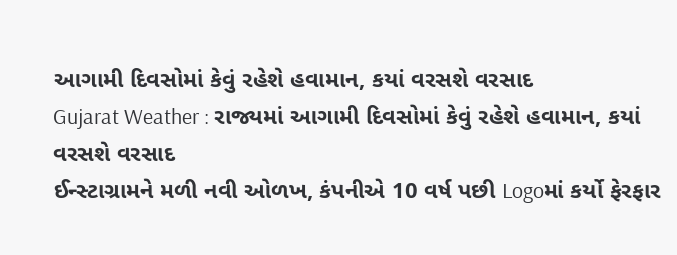આગામી દિવસોમાં કેવું રહેશે હવામાન, કયાં વરસશે વરસાદ
Gujarat Weather : રાજ્યમાં આગામી દિવસોમાં કેવું રહેશે હવામાન, કયાં વરસશે વરસાદ
ઈન્સ્ટાગ્રામને મળી નવી ઓળખ, કંપનીએ 10 વર્ષ પછી Logoમાં કર્યો ફેરફાર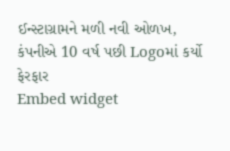ઈન્સ્ટાગ્રામને મળી નવી ઓળખ, કંપનીએ 10 વર્ષ પછી Logoમાં કર્યો ફેરફાર
Embed widget